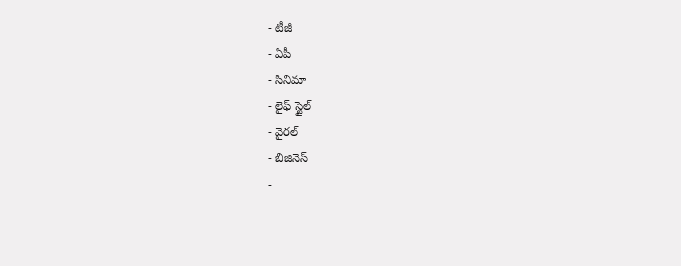- టీజీ
- ఏపీ
- సినిమా
- లైఫ్ స్టైల్
- వైరల్
- బిజినెస్
-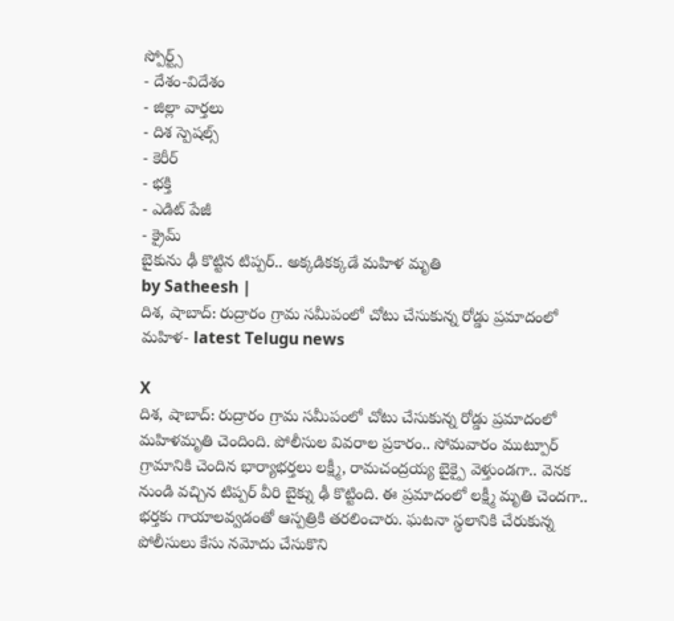స్పోర్ట్స్
- దేశం-విదేశం
- జిల్లా వార్తలు
- దిశ స్పెషల్స్
- కెరీర్
- భక్తి
- ఎడిట్ పేజీ
- క్రైమ్
బైకును ఢీ కొట్టిన టిప్పర్.. అక్కడికక్కడే మహిళ మృతి
by Satheesh |
దిశ, షాబాద్: రుద్రారం గ్రామ సమీపంలో చోటు చేసుకున్న రోడ్డు ప్రమాదంలో మహిళ- latest Telugu news

X
దిశ, షాబాద్: రుద్రారం గ్రామ సమీపంలో చోటు చేసుకున్న రోడ్డు ప్రమాదంలో మహిళమృతి చెందింది. పోలీసుల వివరాల ప్రకారం.. సోమవారం ముట్పూర్ గ్రామానికి చెందిన భార్యాభర్తలు లక్ష్మీ, రామచంద్రయ్య బైక్పై వెళ్తుండగా.. వెనక నుండి వచ్చిన టిప్పర్ వీరి బైక్ను ఢీ కొట్టింది. ఈ ప్రమాదంలో లక్ష్మీ మృతి చెందగా.. భర్తకు గాయాలవ్వడంతో ఆస్పత్రికి తరలించారు. ఘటనా స్థలానికి చేరుకున్న పోలీసులు కేసు నమోదు చేసుకొని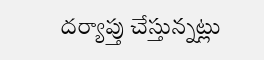దర్యాప్తు చేస్తున్నట్లు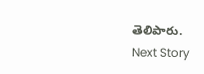తెలిపారు.
Next Story